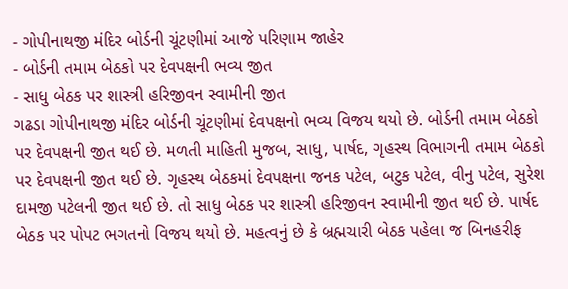- ગોપીનાથજી મંદિર બોર્ડની ચૂંટણીમાં આજે પરિણામ જાહેર
- બોર્ડની તમામ બેઠકો પર દેવપક્ષની ભવ્ય જીત
- સાધુ બેઠક પર શાસ્ત્રી હરિજીવન સ્વામીની જીત
ગઢડા ગોપીનાથજી મંદિર બોર્ડની ચૂંટણીમાં દેવપક્ષનો ભવ્ય વિજય થયો છે. બોર્ડની તમામ બેઠકો પર દેવપક્ષની જીત થઈ છે. મળતી માહિતી મુજબ, સાધુ, પાર્ષદ, ગૃહસ્થ વિભાગની તમામ બેઠકો પર દેવપક્ષની જીત થઈ છે. ગૃહસ્થ બેઠકમાં દેવપક્ષના જનક પટેલ, બટુક પટેલ, વીનુ પટેલ, સુરેશ દામજી પટેલની જીત થઈ છે. તો સાધુ બેઠક પર શાસ્ત્રી હરિજીવન સ્વામીની જીત થઈ છે. પાર્ષદ બેઠક પર પોપટ ભગતનો વિજય થયો છે. મહત્વનું છે કે બ્રહ્મચારી બેઠક પહેલા જ બિનહરીફ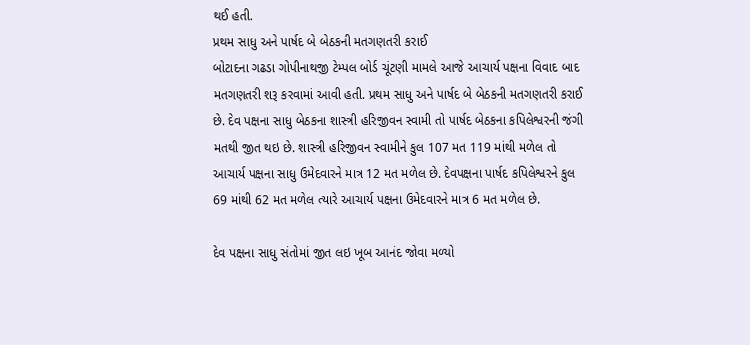થઈ હતી.
પ્રથમ સાધુ અને પાર્ષદ બે બેઠકની મતગણતરી કરાઈ
બોટાદના ગઢડા ગોપીનાથજી ટેમ્પલ બોર્ડ ચૂંટણી મામલે આજે આચાર્ય પક્ષના વિવાદ બાદ મતગણતરી શરૂ કરવામાં આવી હતી. પ્રથમ સાધુ અને પાર્ષદ બે બેઠકની મતગણતરી કરાઈ છે. દેવ પક્ષના સાધુ બેઠકના શાસ્ત્રી હરિજીવન સ્વામી તો પાર્ષદ બેઠકના કપિલેશ્વરની જંગી મતથી જીત થઇ છે. શાસ્ત્રી હરિજીવન સ્વામીને કુલ 107 મત 119 માંથી મળેલ તો આચાર્ય પક્ષના સાધુ ઉમેદવારને માત્ર 12 મત મળેલ છે. દેવપક્ષના પાર્ષદ કપિલેશ્વરને કુલ 69 માંથી 62 મત મળેલ ત્યારે આચાર્ય પક્ષના ઉમેદવારને માત્ર 6 મત મળેલ છે.

દેવ પક્ષના સાધુ સંતોમાં જીત લઇ ખૂબ આનંદ જોવા મળ્યો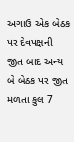અગાઉ એક બેઠક પર દેવપક્ષની જીત બાદ અન્ય બે બેઠક પર જીત મળતા કુલ 7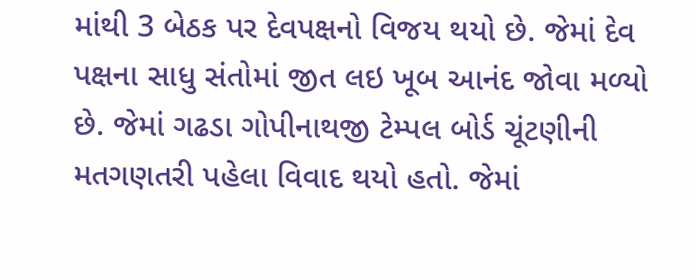માંથી 3 બેઠક પર દેવપક્ષનો વિજય થયો છે. જેમાં દેવ પક્ષના સાધુ સંતોમાં જીત લઇ ખૂબ આનંદ જોવા મળ્યો છે. જેમાં ગઢડા ગોપીનાથજી ટેમ્પલ બોર્ડ ચૂંટણીની મતગણતરી પહેલા વિવાદ થયો હતો. જેમાં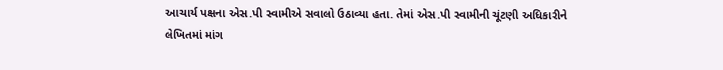આચાર્ય પક્ષના એસ.પી સ્વામીએ સવાલો ઉઠાવ્યા હતા. તેમાં એસ.પી સ્વામીની ચૂંટણી અધિકારીને લેખિતમાં માંગ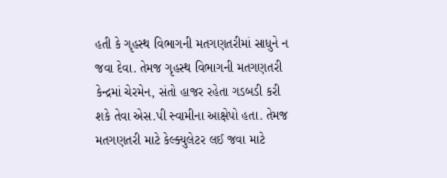હતી કે ગૃહસ્થ વિભાગની મતગણતરીમાં સાધુને ન જવા દેવા. તેમજ ગૃહસ્થ વિભાગની મતગણતરી કેન્દ્રમાં ચેરમેન, સંતો હાજર રહેતા ગડબડી કરી શકે તેવા એસ.પી સ્વામીના આક્ષેપો હતા. તેમજ મતગણતરી માટે કેલ્ક્યુલેટર લઈ જવા માટે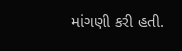માંગણી કરી હતી.